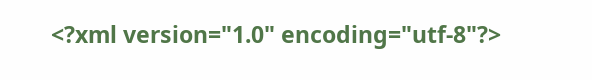<?xml version="1.0" encoding="utf-8"?>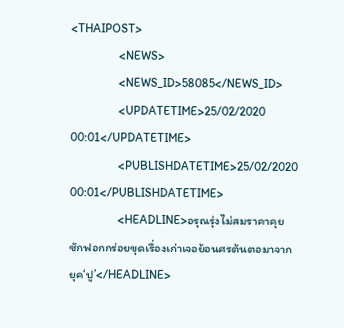<THAIPOST>
                <NEWS>
                <NEWS_ID>58085</NEWS_ID>
                <UPDATETIME>25/02/2020 00:01</UPDATETIME>
                <PUBLISHDATETIME>25/02/2020 00:01</PUBLISHDATETIME>
                <HEADLINE>อรุณรุ่งไม่สมราคาคุย ซักฟอกกร่อยขุดเรื่องเก่าเจอย้อนศรต้นตอมาจากยุค‘ปู’</HEADLINE>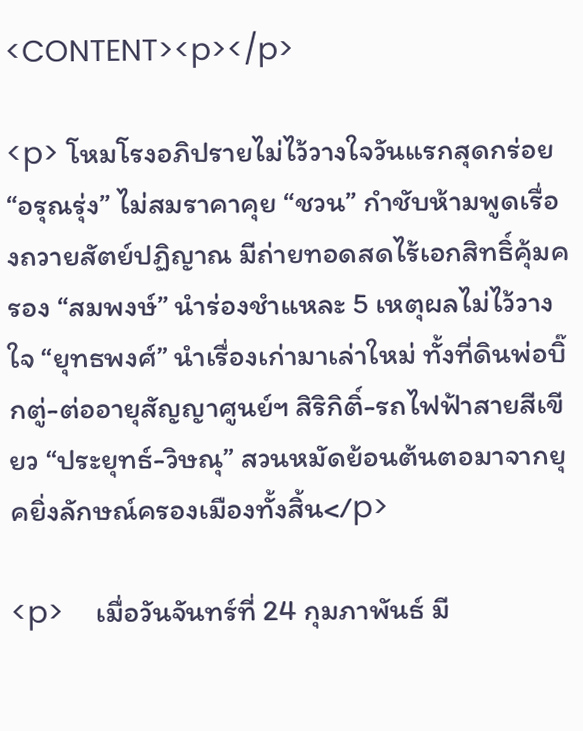<CONTENT><p></p>

<p> โหมโรงอภิปรายไม่ไว้วางใจวันแรกสุดกร่อย “อรุณรุ่ง” ไม่สมราคาคุย “ชวน” กำชับห้ามพูดเรื่องถวายสัตย์ปฏิญาณ มีถ่ายทอดสดไร้เอกสิทธิ์คุ้มครอง “สมพงษ์” นำร่องชำแหละ 5 เหตุผลไม่ไว้วางใจ “ยุทธพงศ์” นำเรื่องเก่ามาเล่าใหม่ ทั้งที่ดินพ่อบิ๊กตู่-ต่ออายุสัญญาศูนย์ฯ สิริกิติ์-รถไฟฟ้าสายสีเขียว “ประยุทธ์-วิษณุ” สวนหมัดย้อนต้นตอมาจากยุคยิ่งลักษณ์ครองเมืองทั้งสิ้น</p>

<p>    เมื่อวันจันทร์ที่ 24 กุมภาพันธ์ มี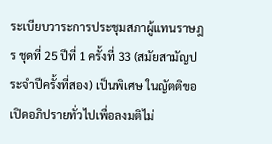ระเบียบวาระการประชุมสภาผู้แทนราษฎร ชุดที่ 25 ปีที่ 1 ครั้งที่ 33 (สมัยสามัญประจำปีครั้งที่สอง) เป็นพิเศษ ในญัตติขอเปิดอภิปรายทั่วไปเพื่อลงมติไม่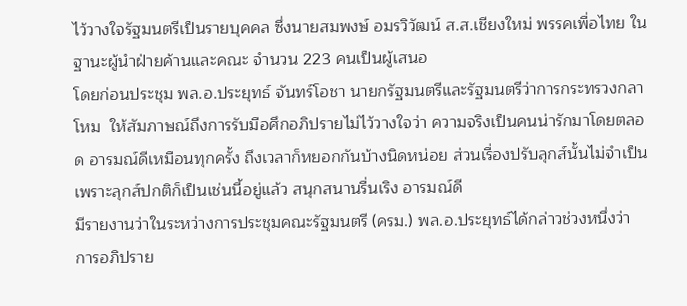ไว้วางใจรัฐมนตรีเป็นรายบุคคล ซึ่งนายสมพงษ์ อมรวิวัฒน์ ส.ส.เชียงใหม่ พรรคเพื่อไทย ในฐานะผู้นำฝ่ายค้านและคณะ จำนวน 223 คนเป็นผู้เสนอ
โดยก่อนประชุม พล.อ.ประยุทธ์ จันทร์โอชา นายกรัฐมนตรีและรัฐมนตรีว่าการกระทรวงกลาโหม  ให้สัมภาษณ์ถึงการรับมือศึกอภิปรายไม่ไว้วางใจว่า ความจริงเป็นคนน่ารักมาโดยตลอด อารมณ์ดีเหมือนทุกครั้ง ถึงเวลาก็หยอกกันบ้างนิดหน่อย ส่วนเรื่องปรับลุกส์นั้นไม่จำเป็น เพราะลุกส์ปกติก็เป็นเช่นนี้อยู่แล้ว สนุกสนานรื่นเริง อารมณ์ดี
มีรายงานว่าในระหว่างการประชุมคณะรัฐมนตรี (ครม.) พล.อ.ประยุทธ์ได้กล่าวช่วงหนึ่งว่า การอภิปราย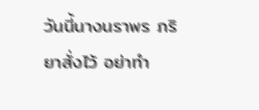วันนี้นางนราพร ภริยาสั่งไว้ อย่าทำ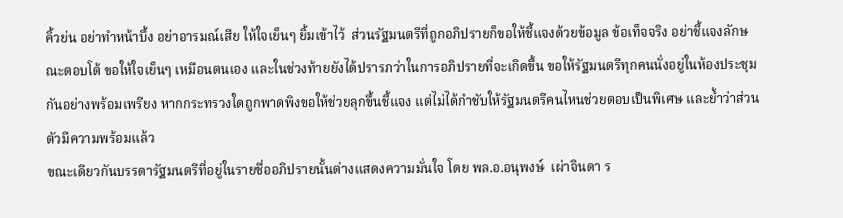คิ้วย่น อย่าทำหน้าบึ้ง อย่าอารมณ์เสีย ให้ใจเย็นๆ ยิ้มเข้าไว้  ส่วนรัฐมนตรีที่ถูกอภิปรายก็ขอให้ชี้แจงด้วยข้อมูล ข้อเท็จจริง อย่าชี้แจงลักษณะตอบโต้ ขอให้ใจเย็นๆ เหมือนตนเอง และในช่วงท้ายยังได้ปรารภว่าในการอภิปรายที่จะเกิดขึ้น ขอให้รัฐมนตรีทุกคนนั่งอยู่ในห้องประชุมกันอย่างพร้อมเพรียง หากกระทรวงใดถูกพาดพิงขอให้ช่วยลุกขึ้นชี้แจง แต่ไม่ได้กำชับให้รัฐมนตรีคนไหนช่วยตอบเป็นพิเศษ และย้ำว่าส่วนตัวมีความพร้อมแล้ว
ขณะเดียวกันบรรดารัฐมนตรีที่อยู่ในรายชื่ออภิปรายนั้นต่างแสดงความมั่นใจ โดย พล.อ.อนุพงษ์  เผ่าจินดา ร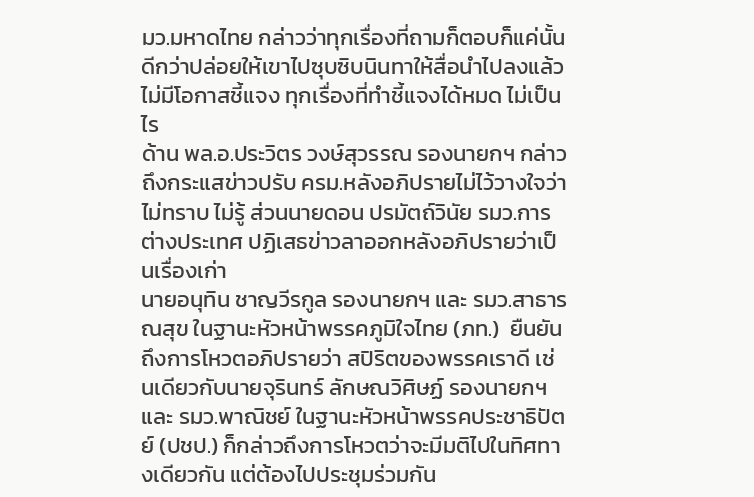มว.มหาดไทย กล่าวว่าทุกเรื่องที่ถามก็ตอบก็แค่นั้น ดีกว่าปล่อยให้เขาไปซุบซิบนินทาให้สื่อนำไปลงแล้วไม่มีโอกาสชี้แจง ทุกเรื่องที่ทำชี้แจงได้หมด ไม่เป็นไร
ด้าน พล.อ.ประวิตร วงษ์สุวรรณ รองนายกฯ กล่าวถึงกระแสข่าวปรับ ครม.หลังอภิปรายไม่ไว้วางใจว่า ไม่ทราบ ไม่รู้ ส่วนนายดอน ปรมัตถ์วินัย รมว.การต่างประเทศ ปฏิเสธข่าวลาออกหลังอภิปรายว่าเป็นเรื่องเก่า
นายอนุทิน ชาญวีรกูล รองนายกฯ และ รมว.สาธารณสุข ในฐานะหัวหน้าพรรคภูมิใจไทย (ภท.)  ยืนยันถึงการโหวตอภิปรายว่า สปิริตของพรรคเราดี เช่นเดียวกับนายจุรินทร์ ลักษณวิศิษฏ์ รองนายกฯ   และ รมว.พาณิชย์ ในฐานะหัวหน้าพรรคประชาธิปัตย์ (ปชป.) ก็กล่าวถึงการโหวตว่าจะมีมติไปในทิศทางเดียวกัน แต่ต้องไปประชุมร่วมกัน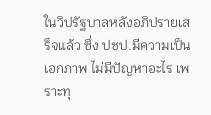ในวิปรัฐบาลหลังอภิปรายเสร็จแล้ว ซึ่ง ปชป.มีความเป็นเอกภาพ ไม่มีปัญหาอะไร เพราะทุ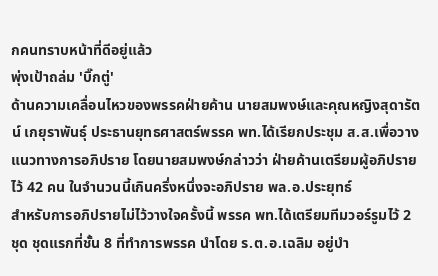กคนทราบหน้าที่ดีอยู่แล้ว
พุ่งเป้าถล่ม 'บิ๊กตู่'
ด้านความเคลื่อนไหวของพรรคฝ่ายค้าน นายสมพงษ์และคุณหญิงสุดารัตน์ เกยุราพันธุ์ ประธานยุทธศาสตร์พรรค พท.ได้เรียกประชุม ส.ส.เพื่อวางแนวทางการอภิปราย โดยนายสมพงษ์กล่าวว่า ฝ่ายค้านเตรียมผู้อภิปรายไว้ 42 คน ในจำนวนนี้เกินครึ่งหนึ่งจะอภิปราย พล.อ.ประยุทธ์
สำหรับการอภิปรายไม่ไว้วางใจครั้งนี้ พรรค พท.ได้เตรียมทีมวอร์รูมไว้ 2 ชุด ชุดแรกที่ชั้น 8 ที่ทำการพรรค นำโดย ร.ต.อ.เฉลิม อยู่บำ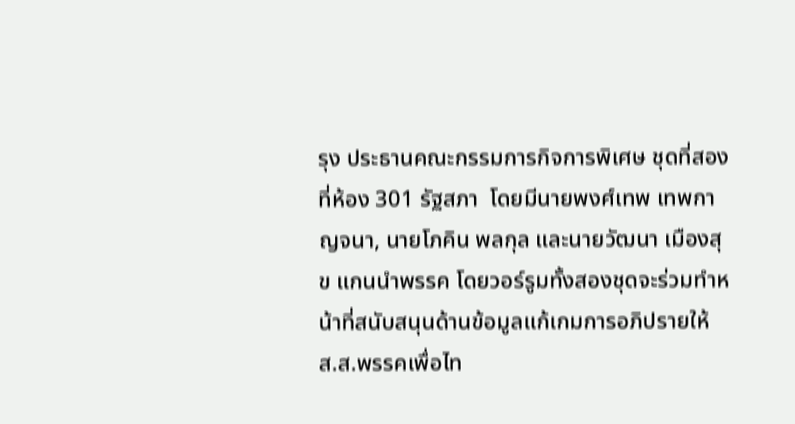รุง ประธานคณะกรรมการกิจการพิเศษ ชุดที่สองที่ห้อง 301 รัฐสภา  โดยมีนายพงศ์เทพ เทพกาญจนา, นายโภคิน พลกุล และนายวัฒนา เมืองสุข แกนนำพรรค โดยวอร์รูมทั้งสองชุดจะร่วมทำหน้าที่สนับสนุนด้านข้อมูลแก้เกมการอภิปรายให้ ส.ส.พรรคเพื่อไท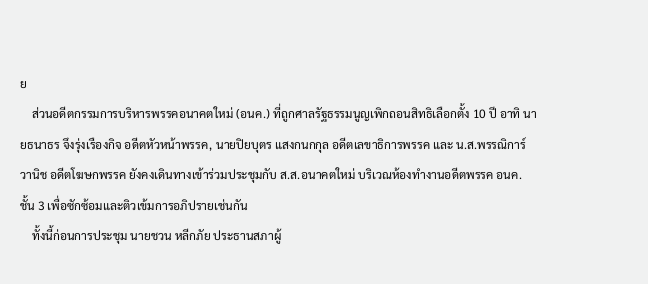ย
    ส่วนอดีตกรรมการบริหารพรรคอนาคตใหม่ (อนค.) ที่ถูกศาลรัฐธรรมนูญเพิกถอนสิทธิเลือกตั้ง 10 ปี อาทิ นายธนาธร จึงรุ่งเรืองกิจ อดีตหัวหน้าพรรค, นายปิยบุตร แสงกนกกุล อดีตเลขาธิการพรรค และ น.ส.พรรณิการ์ วานิช อดีตโฆษกพรรค ยังคงเดินทางเข้าร่วมประชุมกับ ส.ส.อนาคตใหม่ บริเวณห้องทำงานอดีตพรรค อนค. ชั้น 3 เพื่อซักซ้อมและติวเข้มการอภิปรายเช่นกัน
    ทั้งนี้ก่อนการประชุม นายชวน หลีกภัย ประธานสภาผู้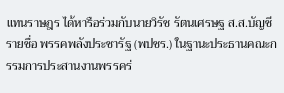แทนราษฎร ได้หารือร่วมกับนายวิรัช รัตนเศรษฐ ส.ส.บัญชีรายชื่อ พรรคพลังประชารัฐ (พปชร.) ในฐานะประธานคณะกรรมการประสานงานพรรคร่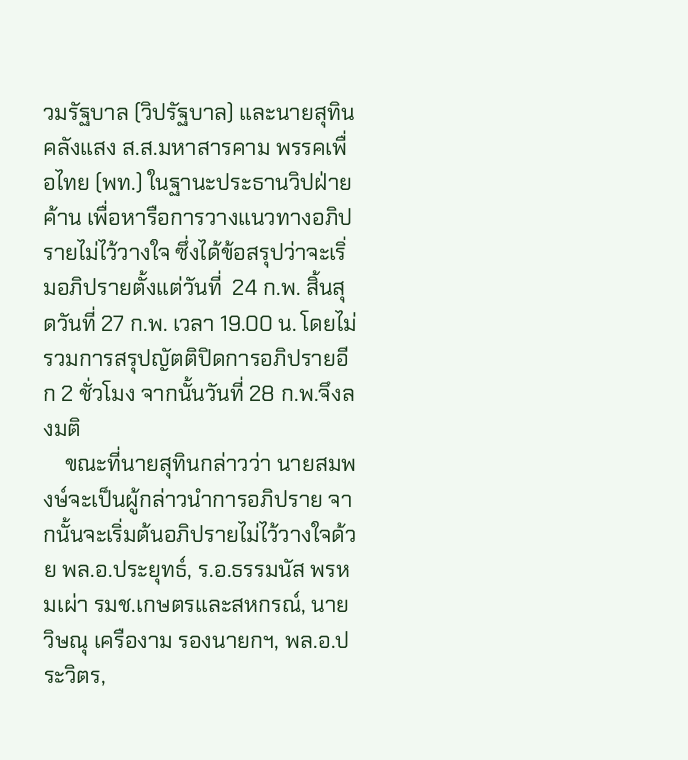วมรัฐบาล (วิปรัฐบาล) และนายสุทิน คลังแสง ส.ส.มหาสารคาม พรรคเพื่อไทย (พท.) ในฐานะประธานวิปฝ่ายค้าน เพื่อหารือการวางแนวทางอภิปรายไม่ไว้วางใจ ซึ่งได้ข้อสรุปว่าจะเริ่มอภิปรายตั้งแต่วันที่  24 ก.พ. สิ้นสุดวันที่ 27 ก.พ. เวลา 19.00 น. โดยไม่รวมการสรุปญัตติปิดการอภิปรายอีก 2 ชั่วโมง จากนั้นวันที่ 28 ก.พ.จึงลงมติ
    ขณะที่นายสุทินกล่าวว่า นายสมพงษ์จะเป็นผู้กล่าวนำการอภิปราย จากนั้นจะเริ่มต้นอภิปรายไม่ไว้วางใจด้วย พล.อ.ประยุทธ์, ร.อ.ธรรมนัส พรหมเผ่า รมช.เกษตรและสหกรณ์, นายวิษณุ เครืองาม รองนายกฯ, พล.อ.ประวิตร,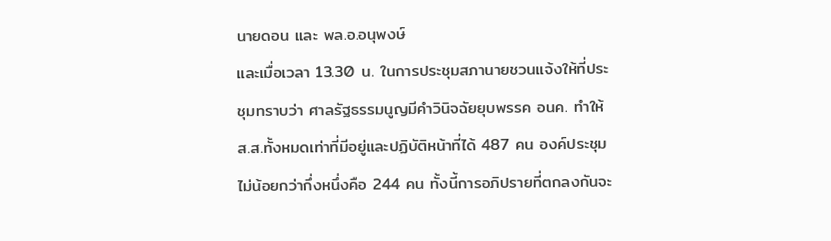นายดอน และ พล.อ.อนุพงษ์
และเมื่อเวลา 13.30 น. ในการประชุมสภานายชวนแจ้งให้ที่ประชุมทราบว่า ศาลรัฐธรรมนูญมีคำวินิจฉัยยุบพรรค อนค. ทำให้ ส.ส.ทั้งหมดเท่าที่มีอยู่และปฏิบัติหน้าที่ได้ 487 คน องค์ประชุมไม่น้อยกว่ากึ่งหนึ่งคือ 244 คน ทั้งนี้การอภิปรายที่ตกลงกันจะ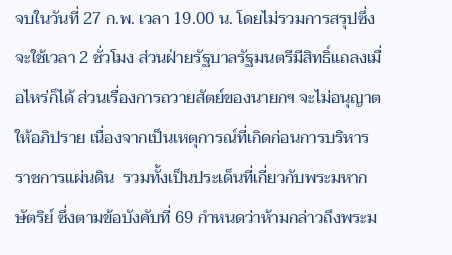จบในวันที่ 27 ก.พ. เวลา 19.00 น. โดยไม่รวมการสรุปซึ่งจะใช้เวลา 2 ชั่วโมง ส่วนฝ่ายรัฐบาลรัฐมนตรีมีสิทธิ์แถลงเมื่อไหร่ก็ได้ ส่วนเรื่องการถวายสัตย์ของนายกฯ จะไม่อนุญาตให้อภิปราย เนื่องจากเป็นเหตุการณ์ที่เกิดก่อนการบริหารราชการแผ่นดิน  รวมทั้งเป็นประเด็นที่เกี่ยวกับพระมหากษัตริย์ ซึ่งตามข้อบังคับที่ 69 กำหนดว่าห้ามกล่าวถึงพระม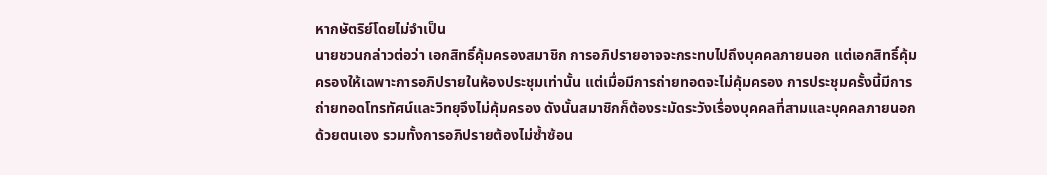หากษัตริย์โดยไม่จำเป็น
นายชวนกล่าวต่อว่า เอกสิทธิ์คุ้มครองสมาชิก การอภิปรายอาจจะกระทบไปถึงบุคคลภายนอก แต่เอกสิทธิ์คุ้มครองให้เฉพาะการอภิปรายในห้องประชุมเท่านั้น แต่เมื่อมีการถ่ายทอดจะไม่คุ้มครอง การประชุมครั้งนี้มีการถ่ายทอดโทรทัศน์และวิทยุจึงไม่คุ้มครอง ดังนั้นสมาชิกก็ต้องระมัดระวังเรื่องบุคคลที่สามและบุคคลภายนอกด้วยตนเอง รวมทั้งการอภิปรายต้องไม่ซ้ำซ้อน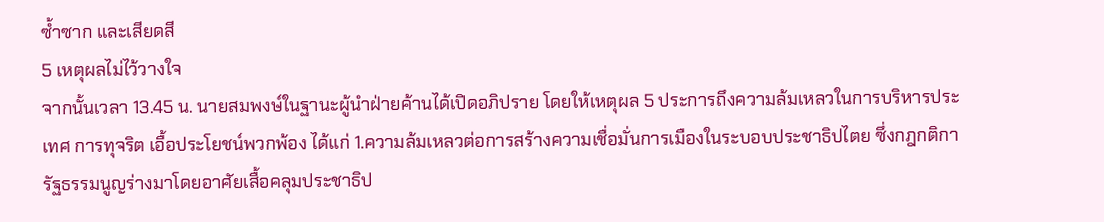ซ้ำซาก และเสียดสี
5 เหตุผลไม่ไว้วางใจ
จากนั้นเวลา 13.45 น. นายสมพงษ์ในฐานะผู้นำฝ่ายค้านได้เปิดอภิปราย โดยให้เหตุผล 5 ประการถึงความล้มเหลวในการบริหารประเทศ การทุจริต เอื้อประโยชน์พวกพ้อง ได้แก่ 1.ความล้มเหลวต่อการสร้างความเชื่อมั่นการเมืองในระบอบประชาธิปไตย ซึ่งกฎกติการัฐธรรมนูญร่างมาโดยอาศัยเสื้อคลุมประชาธิป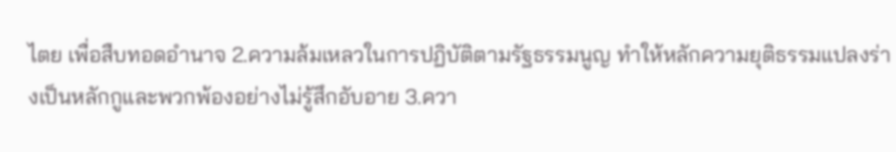ไตย เพื่อสืบทอดอำนาจ 2.ความล้มเหลวในการปฏิบัติตามรัฐธรรมนูญ ทำให้หลักความยุติธรรมแปลงร่างเป็นหลักกูและพวกพ้องอย่างไม่รู้สึกอับอาย 3.ควา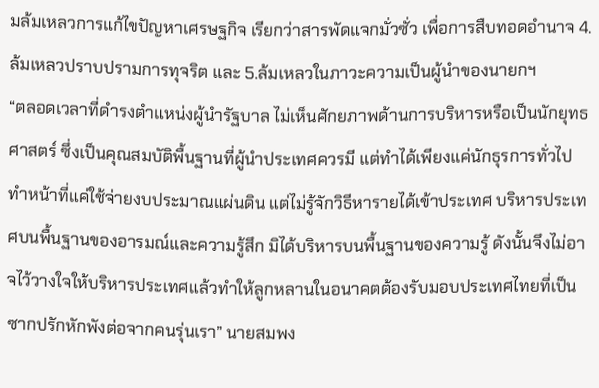มล้มเหลวการแก้ไขปัญหาเศรษฐกิจ เรียกว่าสารพัดแจกมั่วซั่ว เพื่อการสืบทอดอำนาจ 4.ล้มเหลวปราบปรามการทุจริต และ 5.ล้มเหลวในภาวะความเป็นผู้นำของนายกฯ
“ตลอดเวลาที่ดำรงตำแหน่งผู้นำรัฐบาล ไม่เห็นศักยภาพด้านการบริหารหรือเป็นนักยุทธศาสตร์ ซึ่งเป็นคุณสมบัติพื้นฐานที่ผู้นำประเทศควรมี แต่ทำได้เพียงแค่นักธุรการทั่วไป ทำหน้าที่แค่ใช้จ่ายงบประมาณแผ่นดิน แต่ไม่รู้จักวิธีหารายได้เข้าประเทศ บริหารประเทศบนพื้นฐานของอารมณ์และความรู้สึก มิได้บริหารบนพื้นฐานของความรู้ ดังนั้นจึงไม่อาจไว้วางใจให้บริหารประเทศแล้วทำให้ลูกหลานในอนาคตต้องรับมอบประเทศไทยที่เป็นซากปรักหักพังต่อจากคนรุ่นเรา” นายสมพง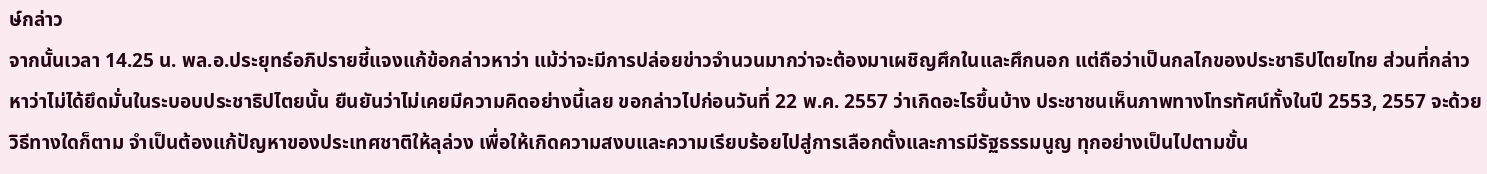ษ์กล่าว
จากนั้นเวลา 14.25 น. พล.อ.ประยุทธ์อภิปรายชี้แจงแก้ข้อกล่าวหาว่า แม้ว่าจะมีการปล่อยข่าวจำนวนมากว่าจะต้องมาเผชิญศึกในและศึกนอก แต่ถือว่าเป็นกลไกของประชาธิปไตยไทย ส่วนที่กล่าวหาว่าไม่ได้ยึดมั่นในระบอบประชาธิปไตยนั้น ยืนยันว่าไม่เคยมีความคิดอย่างนี้เลย ขอกล่าวไปก่อนวันที่ 22 พ.ค. 2557 ว่าเกิดอะไรขึ้นบ้าง ประชาชนเห็นภาพทางโทรทัศน์ทั้งในปี 2553, 2557 จะด้วยวิธีทางใดก็ตาม จำเป็นต้องแก้ปัญหาของประเทศชาติให้ลุล่วง เพื่อให้เกิดความสงบและความเรียบร้อยไปสู่การเลือกตั้งและการมีรัฐธรรมนูญ ทุกอย่างเป็นไปตามขั้น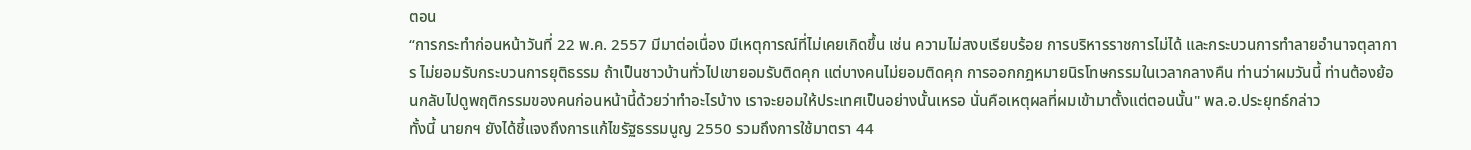ตอน
“การกระทำก่อนหน้าวันที่ 22 พ.ค. 2557 มีมาต่อเนื่อง มีเหตุการณ์ที่ไม่เคยเกิดขึ้น เช่น ความไม่สงบเรียบร้อย การบริหารราชการไม่ได้ และกระบวนการทำลายอำนาจตุลาการ ไม่ยอมรับกระบวนการยุติธรรม ถ้าเป็นชาวบ้านทั่วไปเขายอมรับติดคุก แต่บางคนไม่ยอมติดคุก การออกกฎหมายนิรโทษกรรมในเวลากลางคืน ท่านว่าผมวันนี้ ท่านต้องย้อนกลับไปดูพฤติกรรมของคนก่อนหน้านี้ด้วยว่าทำอะไรบ้าง เราจะยอมให้ประเทศเป็นอย่างนั้นเหรอ นั่นคือเหตุผลที่ผมเข้ามาตั้งแต่ตอนนั้น" พล.อ.ประยุทธ์กล่าว
ทั้งนี้ นายกฯ ยังได้ชี้แจงถึงการแก้ไขรัฐธรรมนูญ 2550 รวมถึงการใช้มาตรา 44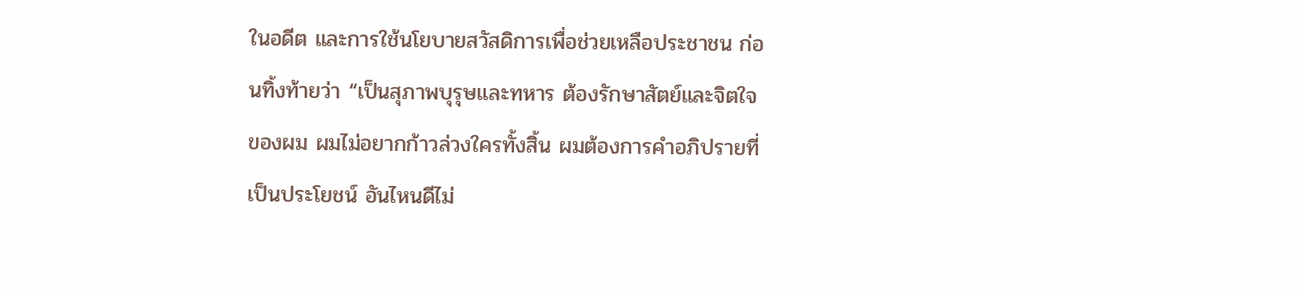ในอดีต และการใช้นโยบายสวัสดิการเพื่อช่วยเหลือประชาชน ก่อนทิ้งท้ายว่า “เป็นสุภาพบุรุษและทหาร ต้องรักษาสัตย์และจิตใจของผม ผมไม่อยากก้าวล่วงใครทั้งสิ้น ผมต้องการคำอภิปรายที่เป็นประโยชน์ อันไหนดีไม่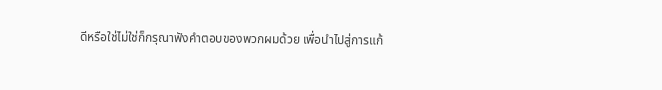ดีหรือใช่ไม่ใช่ก็กรุณาฟังคำตอบของพวกผมด้วย เพื่อนำไปสู่การแก้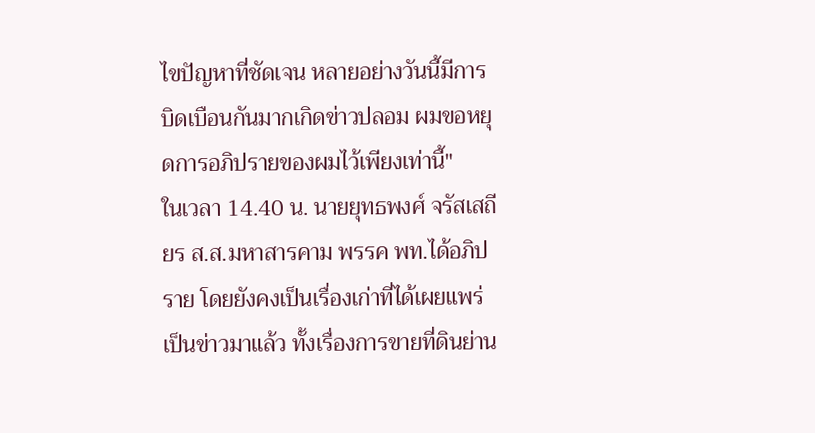ไขปัญหาที่ชัดเจน หลายอย่างวันนี้มีการบิดเบือนกันมากเกิดข่าวปลอม ผมขอหยุดการอภิปรายของผมไว้เพียงเท่านี้"
ในเวลา 14.40 น. นายยุทธพงศ์ จรัสเสถียร ส.ส.มหาสารคาม พรรค พท.ได้อภิปราย โดยยังคงเป็นเรื่องเก่าที่ได้เผยแพร่เป็นข่าวมาแล้ว ทั้งเรื่องการขายที่ดินย่าน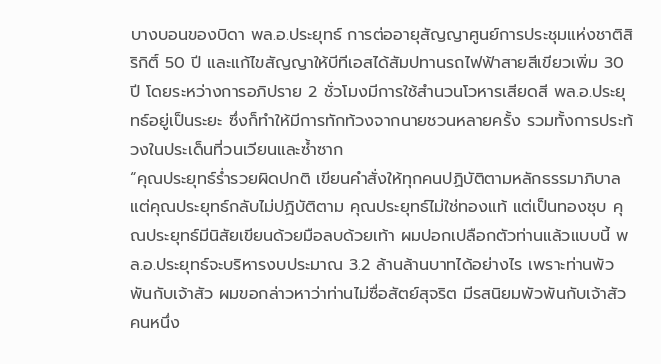บางบอนของบิดา พล.อ.ประยุทธ์ การต่ออายุสัญญาศูนย์การประชุมแห่งชาติสิริกิติ์ 50 ปี และแก้ไขสัญญาให้บีทีเอสได้สัมปทานรถไฟฟ้าสายสีเขียวเพิ่ม 30 ปี โดยระหว่างการอภิปราย 2 ชั่วโมงมีการใช้สำนวนโวหารเสียดสี พล.อ.ประยุทธ์อยู่เป็นระยะ ซึ่งก็ทำให้มีการทักท้วงจากนายชวนหลายครั้ง รวมทั้งการประท้วงในประเด็นที่วนเวียนและซ้ำซาก
“คุณประยุทธ์ร่ำรวยผิดปกติ เขียนคำสั่งให้ทุกคนปฏิบัติตามหลักธรรมาภิบาล แต่คุณประยุทธ์กลับไม่ปฏิบัติตาม คุณประยุทธ์ไม่ใช่ทองแท้ แต่เป็นทองชุบ คุณประยุทธ์มีนิสัยเขียนด้วยมือลบด้วยเท้า ผมปอกเปลือกตัวท่านแล้วแบบนี้ พล.อ.ประยุทธ์จะบริหารงบประมาณ 3.2 ล้านล้านบาทได้อย่างไร เพราะท่านพัวพันกับเจ้าสัว ผมขอกล่าวหาว่าท่านไม่ซื่อสัตย์สุจริต มีรสนิยมพัวพันกับเจ้าสัวคนหนึ่ง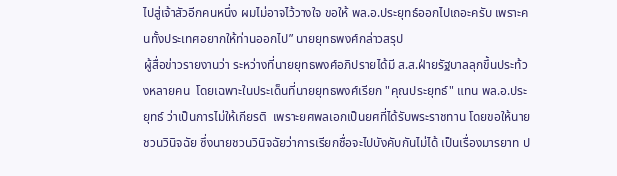ไปสู่เจ้าสัวอีกคนหนึ่ง ผมไม่อาจไว้วางใจ ขอให้ พล.อ.ประยุทธ์ออกไปเถอะครับ เพราะคนทั้งประเทศอยากให้ท่านออกไป” นายยุทธพงศ์กล่าวสรุป
ผู้สื่อข่าวรายงานว่า ระหว่างที่นายยุทธพงศ์อภิปรายได้มี ส.ส.ฝ่ายรัฐบาลลุกขึ้นประท้วงหลายคน  โดยเฉพาะในประเด็นที่นายยุทธพงศ์เรียก "คุณประยุทธ์" แทน พล.อ.ประยุทธ์ ว่าเป็นการไม่ให้เกียรติ  เพราะยศพลเอกเป็นยศที่ได้รับพระราชทาน โดยขอให้นายชวนวินิจฉัย ซึ่งนายชวนวินิจฉัยว่าการเรียกชื่อจะไปบังคับกันไม่ได้ เป็นเรื่องมารยาท ป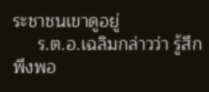ระชาชนเขาดูอยู่
     ร.ต.อ.เฉลิมกล่าวว่า รู้สึกพึงพอ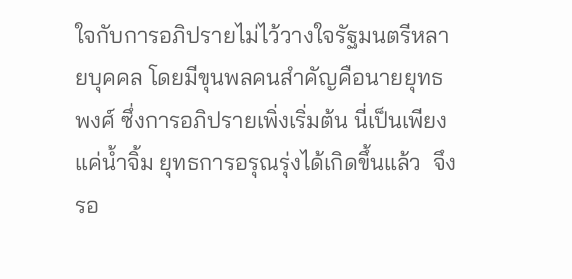ใจกับการอภิปรายไม่ไว้วางใจรัฐมนตรีหลายบุคคล โดยมีขุนพลคนสำคัญคือนายยุทธพงศ์ ซึ่งการอภิปรายเพิ่งเริ่มต้น นี่เป็นเพียงแค่น้ำจิ้ม ยุทธการอรุณรุ่งได้เกิดขึ้นแล้ว  จึงรอ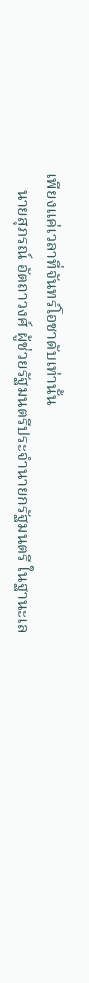เพียงแค่เวลาที่จันทร์โอชาดับเท่านั้น
    นายสุภรณ์ อัตถาวงศ์ ผู้ช่วยรัฐมนตรีประจำนายกรัฐมนตรี ในฐานะเล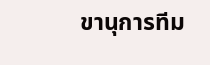ขานุการทีม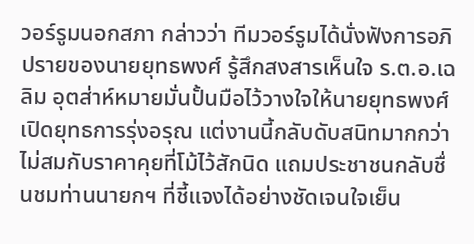วอร์รูมนอกสภา กล่าวว่า ทีมวอร์รูมได้นั่งฟังการอภิปรายของนายยุทธพงศ์ รู้สึกสงสารเห็นใจ ร.ต.อ.เฉลิม อุตส่าห์หมายมั่นปั้นมือไว้วางใจให้นายยุทธพงศ์เปิดยุทธการรุ่งอรุณ แต่งานนี้กลับดับสนิทมากกว่า ไม่สมกับราคาคุยที่โม้ไว้สักนิด แถมประชาชนกลับชื่นชมท่านนายกฯ ที่ชี้แจงได้อย่างชัดเจนใจเย็น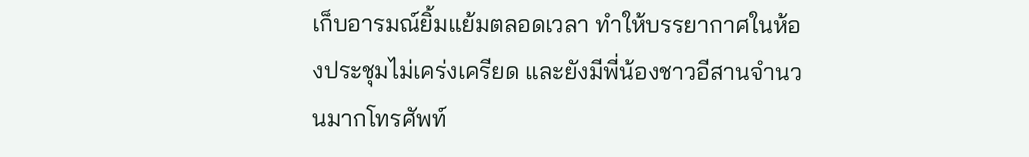เก็บอารมณ์ยิ้มแย้มตลอดเวลา ทำให้บรรยากาศในห้องประชุมไม่เคร่งเครียด และยังมีพี่น้องชาวอีสานจำนวนมากโทรศัพท์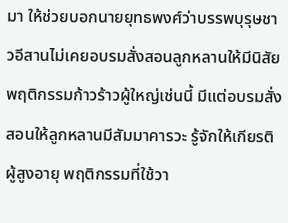มา ให้ช่วยบอกนายยุทธพงศ์ว่าบรรพบุรุษชาวอีสานไม่เคยอบรมสั่งสอนลูกหลานให้มีนิสัยพฤติกรรมก้าวร้าวผู้ใหญ่เช่นนี้ มีแต่อบรมสั่งสอนให้ลูกหลานมีสัมมาคารวะ รู้จักให้เกียรติผู้สูงอายุ พฤติกรรมที่ใช้วา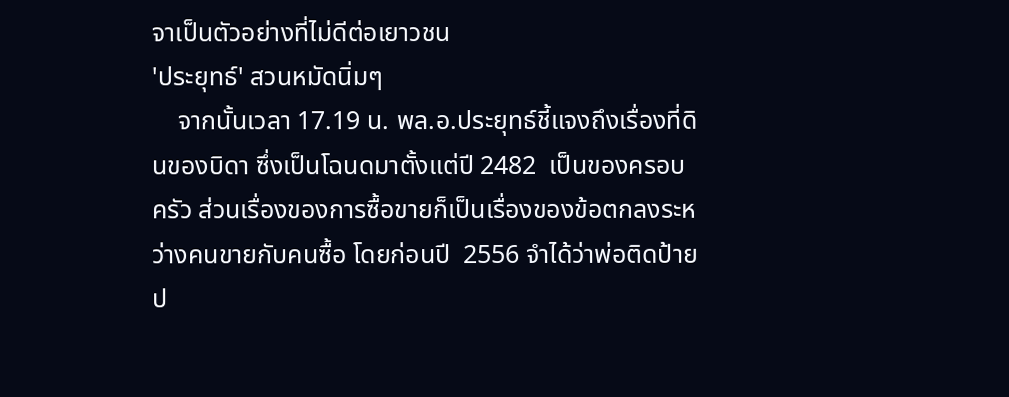จาเป็นตัวอย่างที่ไม่ดีต่อเยาวชน
'ประยุทธ์' สวนหมัดนิ่มๆ
    จากนั้นเวลา 17.19 น. พล.อ.ประยุทธ์ชี้แจงถึงเรื่องที่ดินของบิดา ซึ่งเป็นโฉนดมาตั้งแต่ปี 2482  เป็นของครอบครัว ส่วนเรื่องของการซื้อขายก็เป็นเรื่องของข้อตกลงระหว่างคนขายกับคนซื้อ โดยก่อนปี  2556 จำได้ว่าพ่อติดป้ายป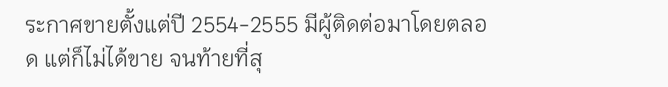ระกาศขายตั้งแต่ปี 2554-2555 มีผู้ติดต่อมาโดยตลอด แต่ก็ไม่ได้ขาย จนท้ายที่สุ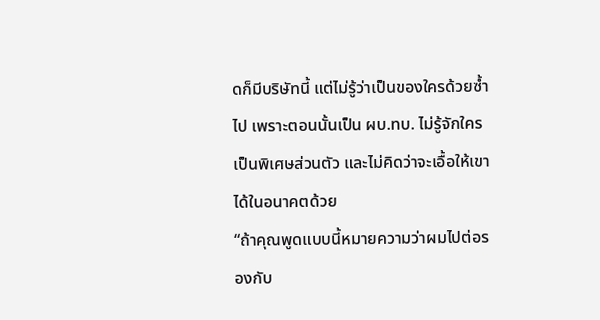ดก็มีบริษัทนี้ แต่ไม่รู้ว่าเป็นของใครด้วยซ้ำไป เพราะตอนนั้นเป็น ผบ.ทบ. ไม่รู้จักใครเป็นพิเศษส่วนตัว และไม่คิดว่าจะเอื้อให้เขาได้ในอนาคตด้วย
“ถ้าคุณพูดแบบนี้หมายความว่าผมไปต่อรองกับ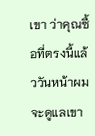เขา ว่าคุณซื้อที่ตรงนี้แล้ววันหน้าผมจะดูแลเขา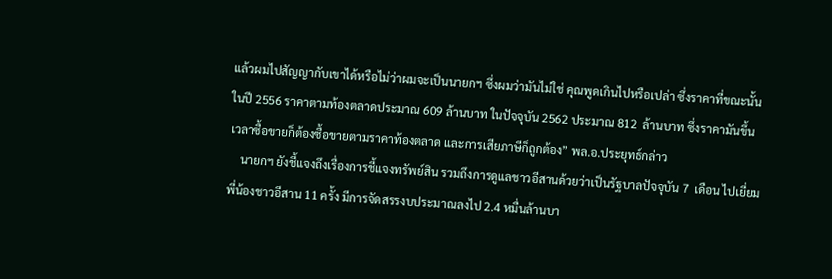แล้วผมไปสัญญากับเขาได้หรือไม่ว่าผมจะเป็นนายกฯ ซึ่งผมว่ามันไม่ใช่ คุณพูดเกินไปหรือเปล่า ซึ่งราคาที่ขณะนั้นในปี 2556 ราคาตามท้องตลาดประมาณ 609 ล้านบาท ในปัจจุบัน 2562 ประมาณ 812  ล้านบาท ซึ่งราคามันขึ้น เวลาซื้อขายก็ต้องซื้อขายตามราคาท้องตลาด และการเสียภาษีก็ถูกต้อง” พล.อ.ประยุทธ์กล่าว
    นายกฯ ยังชี้แจงถึงเรื่องการชี้แจงทรัพย์สิน รวมถึงการดูแลชาวอีสานด้วยว่าเป็นรัฐบาลปัจจุบัน 7  เดือน ไปเยี่ยมพี่น้องชาวอีสาน 11 ครั้ง มีการจัดสรรงบประมาณลงไป 2.4 หมื่นล้านบา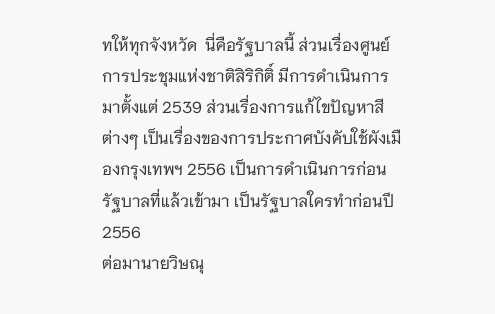ทให้ทุกจังหวัด  นี่คือรัฐบาลนี้ ส่วนเรื่องศูนย์การประชุมแห่งชาติสิริกิติ์ มีการดำเนินการมาตั้งแต่ 2539 ส่วนเรื่องการแก้ไขปัญหาสีต่างๆ เป็นเรื่องของการประกาศบังคับใช้ผังเมืองกรุงเทพฯ 2556 เป็นการดำเนินการก่อนรัฐบาลที่แล้วเข้ามา เป็นรัฐบาลใครทำก่อนปี 2556
ต่อมานายวิษณุ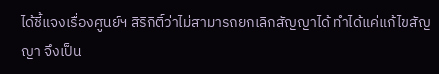ได้ชี้แจงเรื่องศูนย์ฯ สิริกิติ์ว่าไม่สามารถยกเลิกสัญญาได้ ทำได้แค่แก้ไขสัญญา จึงเป็น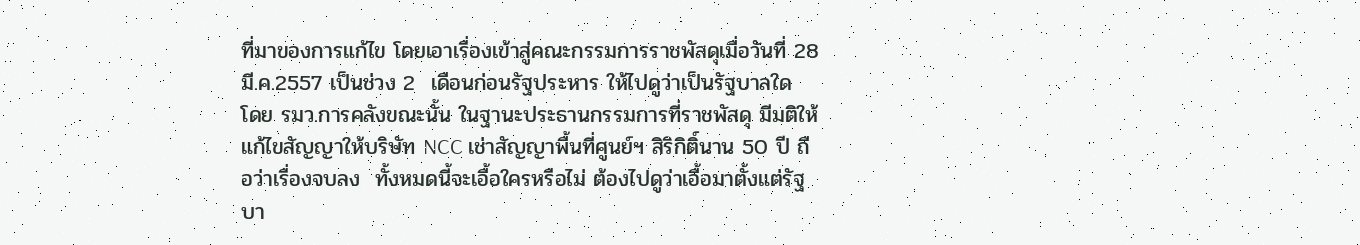ที่มาของการแก้ไข โดยเอาเรื่องเข้าสู่คณะกรรมการราชพัสดุเมื่อวันที่ 28 มี.ค.2557 เป็นช่วง 2  เดือนก่อนรัฐประหาร ให้ไปดูว่าเป็นรัฐบาลใด โดย รมว.การคลังขณะนั้น ในฐานะประธานกรรมการที่ราชพัสดุ มีมติให้แก้ไขสัญญาให้บริษัท NCC เช่าสัญญาพื้นที่ศูนย์ฯ สิริกิติ์นาน 50 ปี ถือว่าเรื่องจบลง  ทั้งหมดนี้จะเอื้อใครหรือไม่ ต้องไปดูว่าเอื้อมาตั้งแต่รัฐบา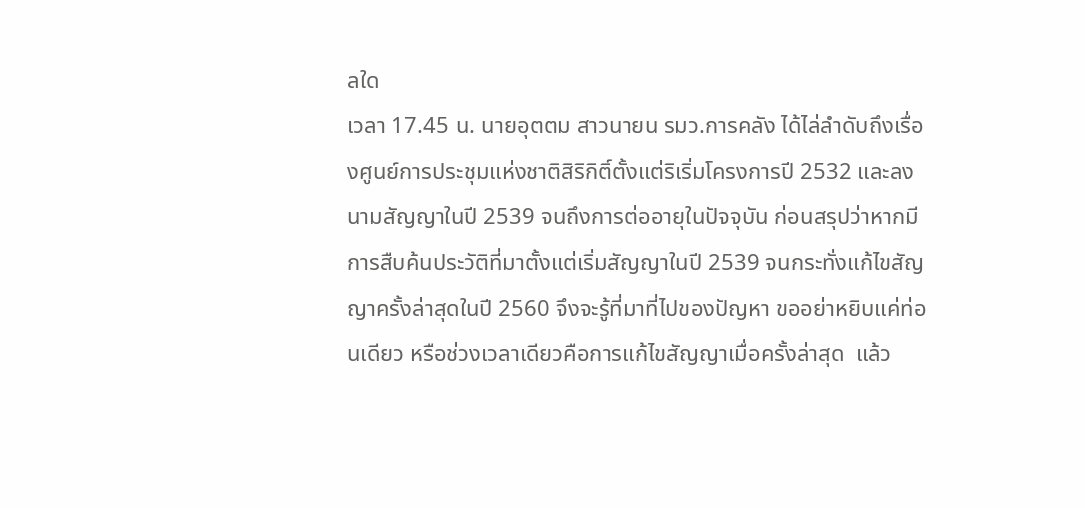ลใด
เวลา 17.45 น. นายอุตตม สาวนายน รมว.การคลัง ได้ไล่ลำดับถึงเรื่องศูนย์การประชุมแห่งชาติสิริกิติ์ตั้งแต่ริเริ่มโครงการปี 2532 และลงนามสัญญาในปี 2539 จนถึงการต่ออายุในปัจจุบัน ก่อนสรุปว่าหากมีการสืบค้นประวัติที่มาตั้งแต่เริ่มสัญญาในปี 2539 จนกระทั่งแก้ไขสัญญาครั้งล่าสุดในปี 2560 จึงจะรู้ที่มาที่ไปของปัญหา ขออย่าหยิบแค่ท่อนเดียว หรือช่วงเวลาเดียวคือการแก้ไขสัญญาเมื่อครั้งล่าสุด  แล้ว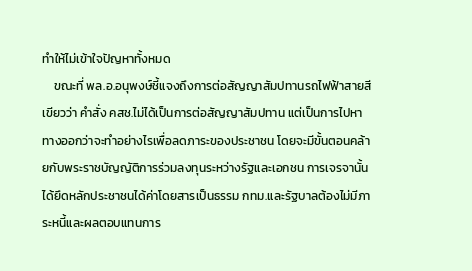ทําให้ไม่เข้าใจปัญหาทั้งหมด
    ขณะที่ พล.อ.อนุพงษ์ชี้แจงถึงการต่อสัญญาสัมปทานรถไฟฟ้าสายสีเขียวว่า คำสั่ง คสช.ไม่ได้เป็นการต่อสัญญาสัมปทาน แต่เป็นการไปหาทางออกว่าจะทำอย่างไรเพื่อลดภาระของประชาชน โดยจะมีขั้นตอนคล้ายกับพระราชบัญญัติการร่วมลงทุนระหว่างรัฐและเอกชน การเจรจานั้นได้ยึดหลักประชาชนได้ค่าโดยสารเป็นธรรม กทม.และรัฐบาลต้องไม่มีภาระหนี้และผลตอบแทนการ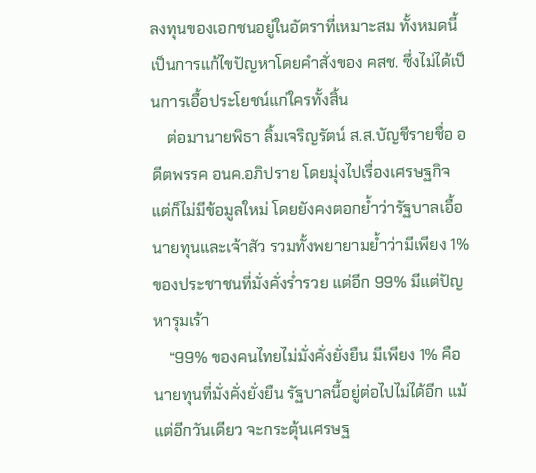ลงทุนของเอกชนอยู่ในอัตราที่เหมาะสม ทั้งหมดนี้เป็นการแก้ไขปัญหาโดยคำสั่งของ คสช. ซึ่งไม่ได้เป็นการเอื้อประโยชน์แก่ใครทั้งสิ้น
    ต่อมานายพิธา ลิ้มเจริญรัตน์ ส.ส.บัญชีรายชื่อ อดีตพรรค อนค.อภิปราย โดยมุ่งไปเรื่องเศรษฐกิจ  แต่ก็ไม่มีข้อมูลใหม่ โดยยังคงตอกย้ำว่ารัฐบาลเอื้อนายทุนและเจ้าสัว รวมทั้งพยายามย้ำว่ามีเพียง 1% ของประชาชนที่มั่งคั่งร่ำรวย แต่อีก 99% มีแต่ปัญหารุมเร้า
    “99% ของคนไทยไม่มั่งคั่งยั่งยืน มีเพียง 1% คือนายทุนที่มั่งคั่งยั่งยืน รัฐบาลนี้อยู่ต่อไปไม่ได้อีก แม้แต่อีกวันเดียว จะกระตุ้นเศรษฐ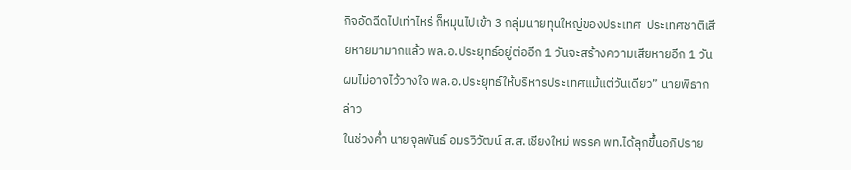กิจอัดฉีดไปเท่าไหร่ ก็หมุนไปเข้า 3 กลุ่มนายทุนใหญ่ของประเทศ  ประเทศชาติเสียหายมามากแล้ว พล.อ.ประยุทธ์อยู่ต่ออีก 1 วันจะสร้างความเสียหายอีก 1 วัน ผมไม่อาจไว้วางใจ พล.อ.ประยุทธ์ให้บริหารประเทศแม้แต่วันเดียว” นายพิธากล่าว
ในช่วงค่ำ นายจุลพันธ์ อมรวิวัฒน์ ส.ส.เชียงใหม่ พรรค พท.ได้ลุกขึ้นอภิปราย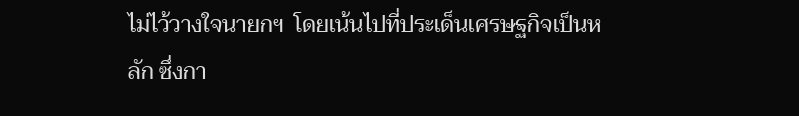ไม่ไว้วางใจนายกฯ  โดยเน้นไปที่ประเด็นเศรษฐกิจเป็นหลัก ซึ่งกา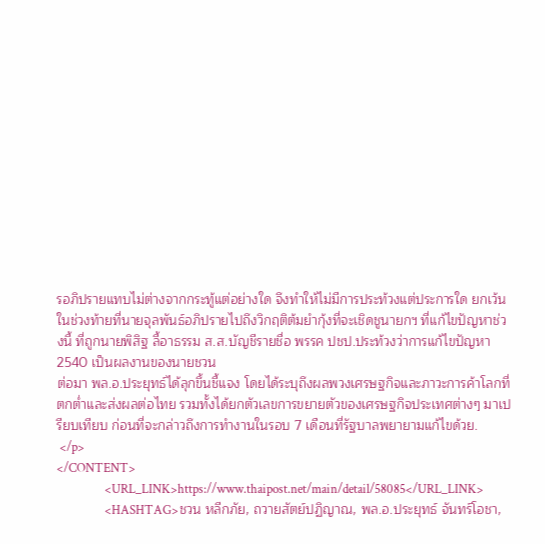รอภิปรายแทบไม่ต่างจากกระทู้แต่อย่างใด จึงทำให้ไม่มีการประท้วงแต่ประการใด ยกเว้นในช่วงท้ายที่นายจุลพันธ์อภิปรายไปถึงวิกฤติต้มยำกุ้งที่จะเชิดชูนายกฯ ที่แก้ไขปัญหาช่วงนี้ ที่ถูกนายพิสิฐ ลี้อาธรรม ส.ส.บัญชีรายชื่อ พรรค ปชป.ประท้วงว่าการแก้ไขปัญหา 2540 เป็นผลงานของนายชวน
ต่อมา พล.อ.ประยุทธ์ได้ลุกขึ้นชี้แจง โดยได้ระบุถึงผลพวงเศรษฐกิจและภาวะการค้าโลกที่ตกต่ำและส่งผลต่อไทย รวมทั้งได้ยกตัวเลขการขยายตัวของเศรษฐกิจประเทศต่างๆ มาเปรียบเทียบ ก่อนที่จะกล่าวถึงการทำงานในรอบ 7 เดือนที่รัฐบาลพยายามแก้ไขด้วย.
 </p>
</CONTENT>
                <URL_LINK>https://www.thaipost.net/main/detail/58085</URL_LINK>
                <HASHTAG>ชวน หลีกภัย, ถวายสัตย์ปฏิญาณ, พล.อ.ประยุทธ์ จันทร์โอชา,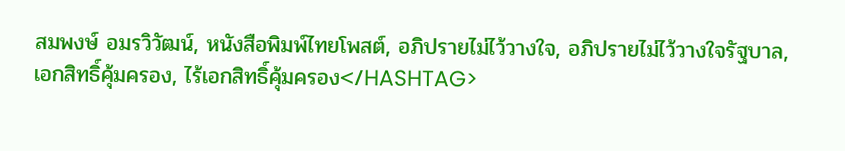สมพงษ์ อมรวิวัฒน์, หนังสือพิมพ์ไทยโพสต์, อภิปรายไม่ไว้วางใจ, อภิปรายไม่ไว้วางใจรัฐบาล, เอกสิทธิ์คุ้มครอง, ไร้เอกสิทธิ์คุ้มครอง</HASHTAG>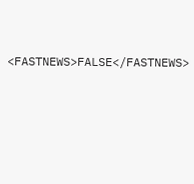<FASTNEWS>FALSE</FASTNEWS>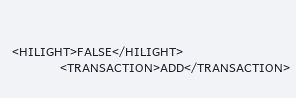<HILIGHT>FALSE</HILIGHT>
                <TRANSACTION>ADD</TRANSACTION>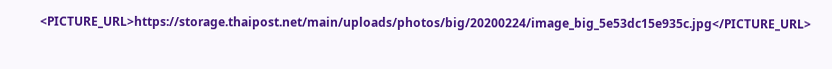<PICTURE_URL>https://storage.thaipost.net/main/uploads/photos/big/20200224/image_big_5e53dc15e935c.jpg</PICTURE_URL>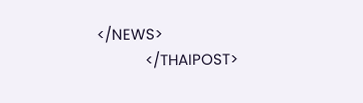</NEWS>
            </THAIPOST>